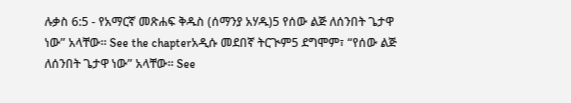ሉቃስ 6:5 - የአማርኛ መጽሐፍ ቅዱስ (ሰማንያ አሃዱ)5 የሰው ልጅ ለሰንበት ጌታዋ ነው” አላቸው። See the chapterአዲሱ መደበኛ ትርጒም5 ደግሞም፣ “የሰው ልጅ ለሰንበት ጌታዋ ነው” አላቸው። See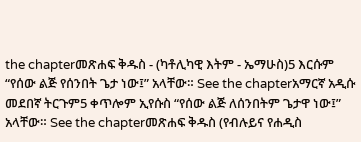the chapterመጽሐፍ ቅዱስ - (ካቶሊካዊ እትም - ኤማሁስ)5 እርሱም “የሰው ልጅ የሰንበት ጌታ ነው፤” አላቸው። See the chapterአማርኛ አዲሱ መደበኛ ትርጉም5 ቀጥሎም ኢየሱስ “የሰው ልጅ ለሰንበትም ጌታዋ ነው፤” አላቸው። See the chapterመጽሐፍ ቅዱስ (የብሉይና የሐዲስ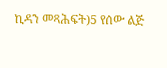ኪዳን መጻሕፍት)5 የሰው ልጅ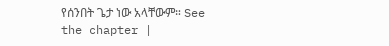የሰንበት ጌታ ነው አላቸውም። See the chapter |